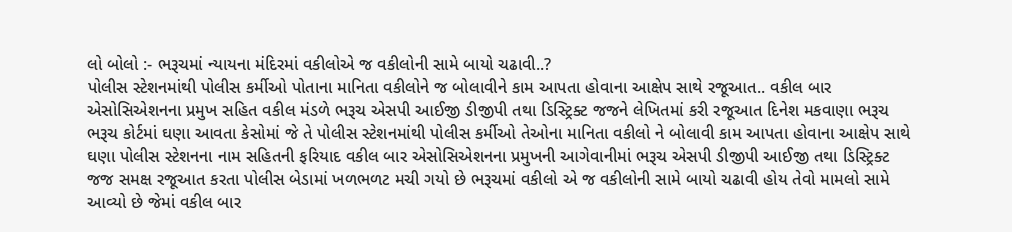લો બોલો :- ભરૂચમાં ન્યાયના મંદિરમાં વકીલોએ જ વકીલોની સામે બાયો ચઢાવી..?
પોલીસ સ્ટેશનમાંથી પોલીસ કર્મીઓ પોતાના માનિતા વકીલોને જ બોલાવીને કામ આપતા હોવાના આક્ષેપ સાથે રજૂઆત.. વકીલ બાર એસોસિએશનના પ્રમુખ સહિત વકીલ મંડળે ભરૂચ એસપી આઈજી ડીજીપી તથા ડિસ્ટ્રિક્ટ જજને લેખિતમાં કરી રજૂઆત દિનેશ મકવાણા ભરૂચ ભરૂચ કોર્ટમાં ઘણા આવતા કેસોમાં જે તે પોલીસ સ્ટેશનમાંથી પોલીસ કર્મીઓ તેઓના માનિતા વકીલો ને બોલાવી કામ આપતા હોવાના આક્ષેપ સાથે ઘણા પોલીસ સ્ટેશનના નામ સહિતની ફરિયાદ વકીલ બાર એસોસિએશનના પ્રમુખની આગેવાનીમાં ભરૂચ એસપી ડીજીપી આઈજી તથા ડિસ્ટ્રિક્ટ જજ સમક્ષ રજૂઆત કરતા પોલીસ બેડામાં ખળભળટ મચી ગયો છે ભરૂચમાં વકીલો એ જ વકીલોની સામે બાયો ચઢાવી હોય તેવો મામલો સામે આવ્યો છે જેમાં વકીલ બાર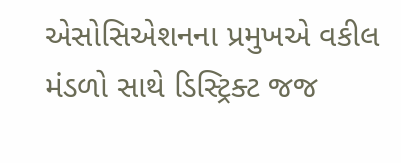એસોસિએશનના પ્રમુખએ વકીલ મંડળો સાથે ડિસ્ટ્રિક્ટ જજ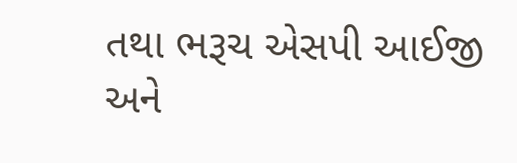તથા ભરૂચ એસપી આઈજી અને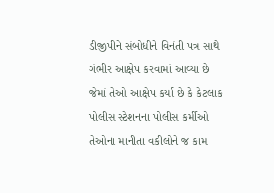ડીજીપીને સંબોધીને વિનંતી પત્ર સાથે ગંભીર આક્ષેપ કરવામાં આવ્યા છે જેમાં તેઓ આક્ષેપ કર્યા છે કે કેટલાક પોલીસ સ્ટેશનના પોલીસ કર્મીઓ તેઓના માનીતા વકીલોને જ કામ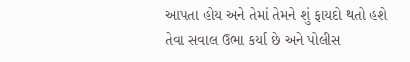આપતા હોય અને તેમાં તેમને શું ફાયદો થતો હશે તેવા સવાલ ઉભા કર્યા છે અને પોલીસ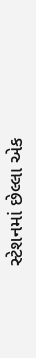સ્ટેશનમાં છેલ્લા એક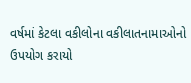વર્ષમાં કેટલા વકીલોના વકીલાતનામાઓનો ઉપયોગ કરાયો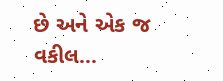છે અને એક જ વકીલ...